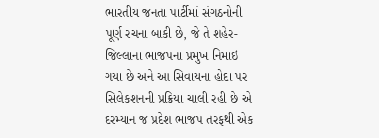ભારતીય જનતા પાર્ટીમાં સંગઠનોની પૂર્ણ રચના બાકી છે, જે તે શહેર-જિલ્લાના ભાજપના પ્રમુખ નિમાઇ ગયા છે અને આ સિવાયના હોદા પર સિલેકશનની પ્રક્રિયા ચાલી રહી છે એ દરમ્યાન જ પ્રદેશ ભાજપ તરફથી એક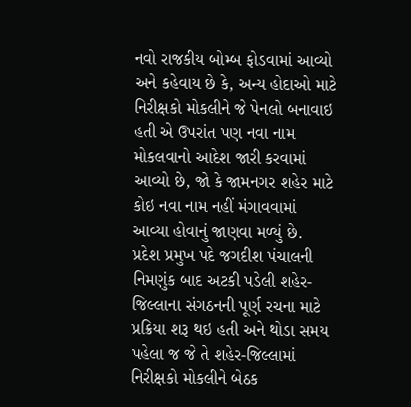નવો રાજકીય બોમ્બ ફોડવામાં આવ્યો અને કહેવાય છે કે, અન્ય હોદાઓ માટે નિરીક્ષકો મોકલીને જે પેનલો બનાવાઇ હતી એ ઉપરાંત પણ નવા નામ મોકલવાનો આદેશ જારી કરવામાં આવ્યો છે, જો કે જામનગર શહેર માટે કોઇ નવા નામ નહીં મંગાવવામાં આવ્યા હોવાનું જાણવા મળ્યું છે.
પ્રદેશ પ્રમુખ પદે જગદીશ પંચાલની નિમણુંક બાદ અટકી પડેલી શહેર-જિલ્લાના સંગઠનની પૂર્ણ રચના માટે પ્રક્રિયા શરૂ થઇ હતી અને થોડા સમય પહેલા જ જે તે શહેર-જિલ્લામાં નિરીક્ષકો મોકલીને બેઠક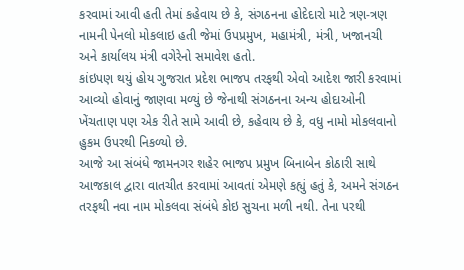કરવામાં આવી હતી તેમાં કહેવાય છે કે, સંગઠનના હોદેદારો માટે ત્રણ-ત્રણ નામની પેનલો મોકલાઇ હતી જેમાં ઉપપ્રમુખ, મહામંત્રી, મંત્રી, ખજાનચી અને કાર્યાલય મંત્રી વગેરેનો સમાવેશ હતો.
કાંઇપણ થયું હોય ગુજરાત પ્રદેશ ભાજપ તરફથી એવો આદેશ જારી કરવામાં આવ્યો હોવાનું જાણવા મળ્યું છે જેનાથી સંગઠનના અન્ય હોદાઓની ખેંચતાણ પણ એક રીતે સામે આવી છે, કહેવાય છે કે, વધુ નામો મોકલવાનો હુકમ ઉપરથી નિકળ્યો છે.
આજે આ સંબંધે જામનગર શહેર ભાજપ પ્રમુખ બિનાબેન કોઠારી સાથે આજકાલ દ્વારા વાતચીત કરવામાં આવતાં એમણે કહ્યું હતું કે, અમને સંગઠન તરફથી નવા નામ મોકલવા સંબંધે કોઇ સુચના મળી નથી. તેના પરથી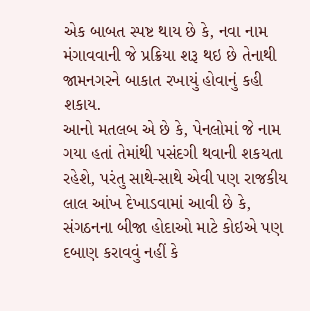એક બાબત સ્પષ્ટ થાય છે કે, નવા નામ મંગાવવાની જે પ્રક્રિયા શરૂ થઇ છે તેનાથી જામનગરને બાકાત રખાયું હોવાનું કહી શકાય.
આનો મતલબ એ છે કે, પેનલોમાં જે નામ ગયા હતાં તેમાંથી પસંદગી થવાની શકયતા રહેશે, પરંતુ સાથે-સાથે એવી પણ રાજકીય લાલ આંખ દેખાડવામાં આવી છે કે, સંગઠનના બીજા હોદાઓ માટે કોઇએ પણ દબાણ કરાવવું નહીં કે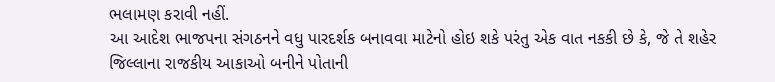ભલામણ કરાવી નહીં.
આ આદેશ ભાજપના સંગઠનને વધુ પારદર્શક બનાવવા માટેનો હોઇ શકે પરંતુ એક વાત નકકી છે કે, જે તે શહેર જિલ્લાના રાજકીય આકાઓ બનીને પોતાની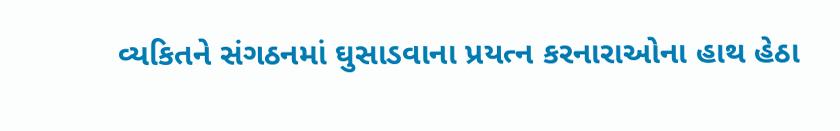વ્યકિતને સંગઠનમાં ઘુસાડવાના પ્રયત્ન કરનારાઓના હાથ હેઠા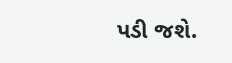પડી જશે.